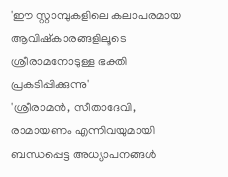'ഈ സ്റ്റാമ്പുകളിലെ കലാപരമായ ആവിഷ്‌കാരങ്ങളിലൂടെ ശ്രീരാമനോടുള്ള ഭക്തി പ്രകടിപ്പിക്കുന്നു'
'ശ്രീരാമന്‍, സീതാദേവി, രാമായണം എന്നിവയുമായി ബന്ധപ്പെട്ട അധ്യാപനങ്ങള്‍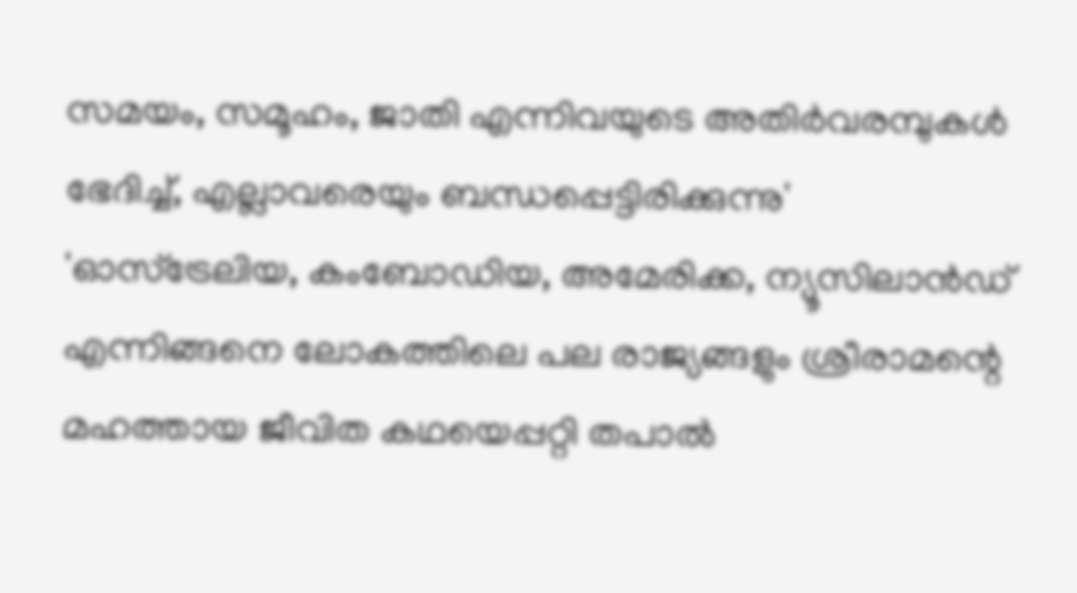സമയം, സമൂഹം, ജാതി എന്നിവയുടെ അതിർവരമ്പുകൾ ഭേദിച്ച്, എല്ലാവരെയും ബന്ധപ്പെട്ടിരിക്കുന്നു'
'ഓസ്ട്രേലിയ, കംബോഡിയ, അമേരിക്ക, ന്യൂസിലാന്‍ഡ് എന്നിങ്ങനെ ലോകത്തിലെ പല രാജ്യങ്ങളും ശ്രീരാമന്റെ മഹത്തായ ജീവിത കഥയെപ്പറ്റി തപാല്‍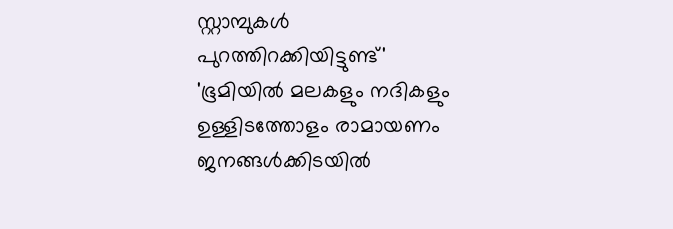സ്റ്റാമ്പുകള്‍ പുറത്തിറക്കിയിട്ടുണ്ട്'
'ഭൂമിയില്‍ മലകളും നദികളും ഉള്ളിടത്തോളം രാമായണം ജനങ്ങള്‍ക്കിടയില്‍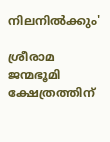നിലനില്‍ക്കും'

ശ്രീരാമ ജന്മഭൂമി ക്ഷേത്രത്തിന്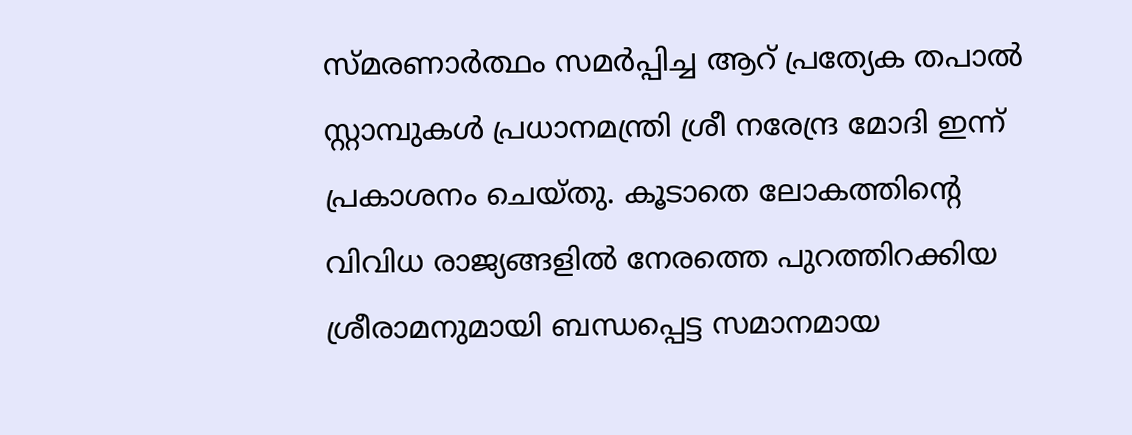സ്മരണാർത്ഥം സമര്‍പ്പിച്ച ആറ് പ്രത്യേക തപാല്‍ സ്റ്റാമ്പുകള്‍ പ്രധാനമന്ത്രി ശ്രീ നരേന്ദ്ര മോദി ഇന്ന് പ്രകാശനം ചെയ്തു. കൂടാതെ ലോകത്തിന്റെ വിവിധ രാജ്യങ്ങളില്‍ നേരത്തെ പുറത്തിറക്കിയ ശ്രീരാമനുമായി ബന്ധപ്പെട്ട സമാനമായ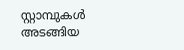സ്റ്റാമ്പുകള്‍ അടങ്ങിയ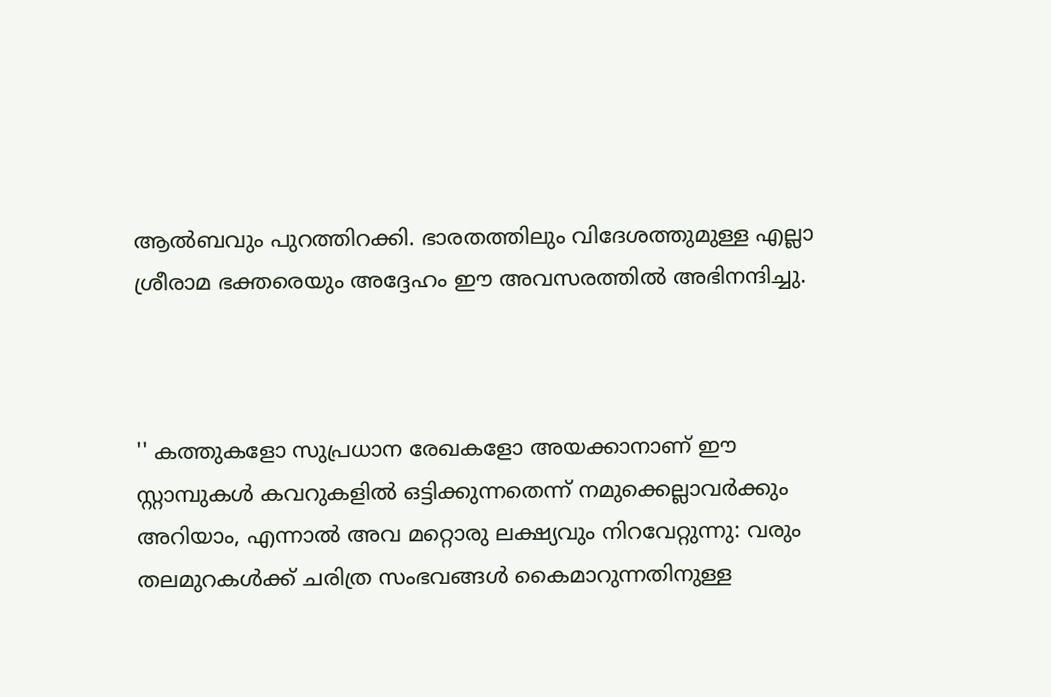ആല്‍ബവും പുറത്തിറക്കി. ഭാരതത്തിലും വിദേശത്തുമുള്ള എല്ലാ ശ്രീരാമ ഭക്തരെയും അദ്ദേഹം ഈ അവസരത്തില്‍ അഭിനന്ദിച്ചു.



'' കത്തുകളോ സുപ്രധാന രേഖകളോ അയക്കാനാണ് ഈ സ്റ്റാമ്പുകള്‍ കവറുകളില്‍ ഒട്ടിക്കുന്നതെന്ന് നമുക്കെല്ലാവര്‍ക്കും അറിയാം, എന്നാല്‍ അവ മറ്റൊരു ലക്ഷ്യവും നിറവേറ്റുന്നു: വരും തലമുറകള്‍ക്ക് ചരിത്ര സംഭവങ്ങള്‍ കൈമാറുന്നതിനുള്ള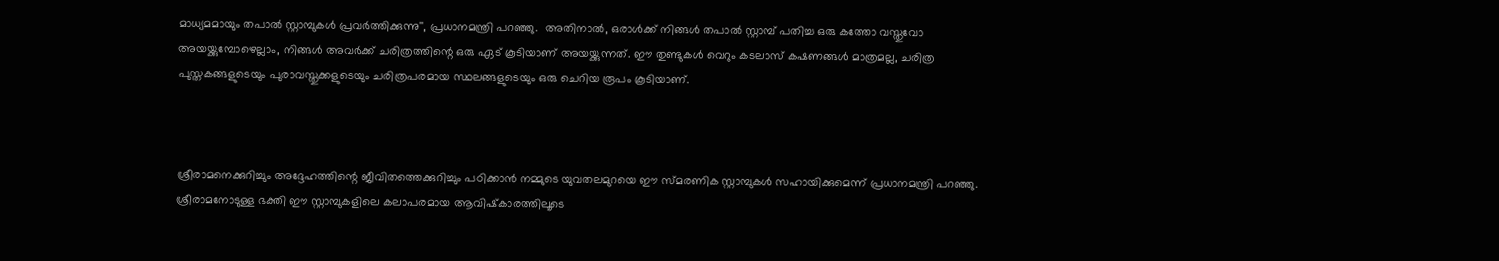മാധ്യമമായും തപാല്‍ സ്റ്റാമ്പുകള്‍ പ്രവര്‍ത്തിക്കുന്നു'', പ്രധാനമന്ത്രി പറഞ്ഞു.  അതിനാല്‍, ഒരാള്‍ക്ക് നിങ്ങള്‍ തപാല്‍ സ്റ്റാമ്പ് പതിച്ച ഒരു കത്തോ വസ്തുവോ അയയ്ക്കുമ്പോഴെല്ലാം, നിങ്ങള്‍ അവര്‍ക്ക് ചരിത്രത്തിന്റെ ഒരു ഏട് കൂടിയാണ് അയയ്ക്കുന്നത്. ഈ തുണ്ടുകള്‍ വെറും കടലാസ് കഷണങ്ങൾ മാത്രമല്ല, ചരിത്ര പുസ്തകങ്ങളുടെയും പുരാവസ്തുക്കളുടെയും ചരിത്രപരമായ സ്ഥലങ്ങളുടെയും ഒരു ചെറിയ രൂപം കൂടിയാണ്.



ശ്രീരാമനെക്കുറിച്ചും അദ്ദേഹത്തിന്റെ ജീവിതത്തെക്കുറിച്ചും പഠിക്കാന്‍ നമ്മുടെ യുവതലമുറയെ ഈ സ്മരണിക സ്റ്റാമ്പുകള്‍ സഹായിക്കുമെന്ന് പ്രധാനമന്ത്രി പറഞ്ഞു. ശ്രീരാമനോടുള്ള ഭക്തി ഈ സ്റ്റാമ്പുകളിലെ കലാപരമായ ആവിഷ്‌കാരത്തിലൂടെ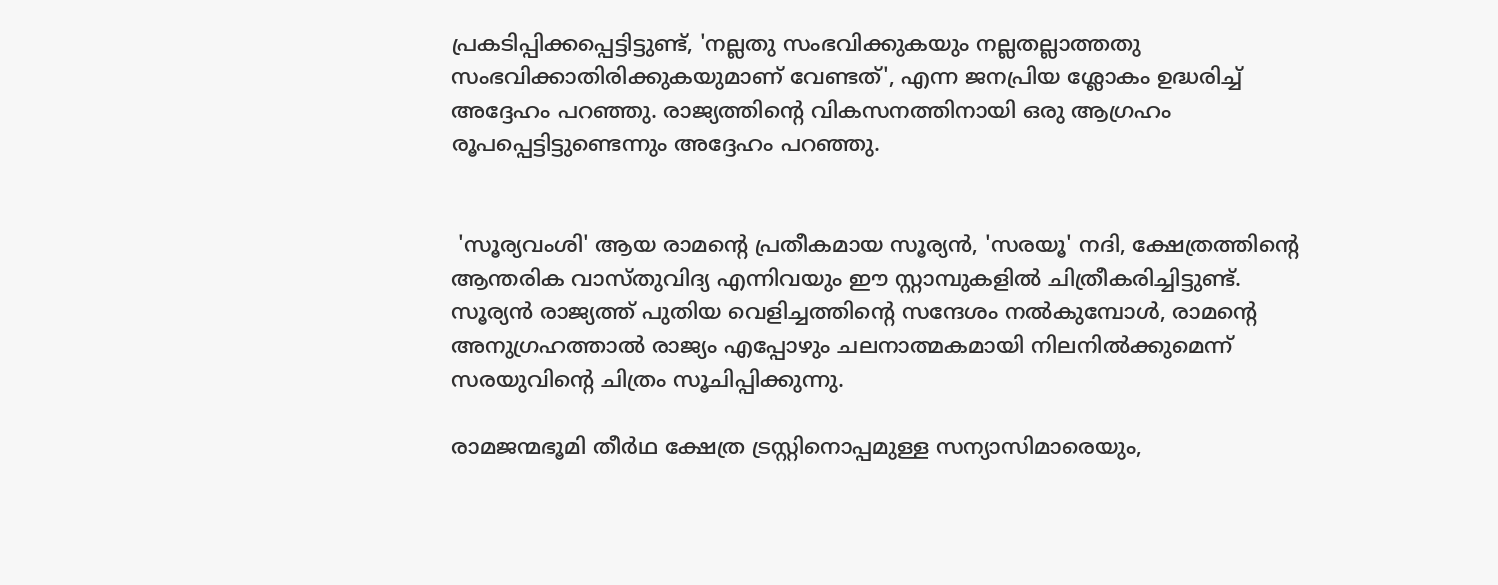പ്രകടിപ്പിക്കപ്പെട്ടിട്ടുണ്ട്, 'നല്ലതു സംഭവിക്കുകയും നല്ലതല്ലാത്തതു സംഭവിക്കാതിരിക്കുകയുമാണ് വേണ്ടത്', എന്ന ജനപ്രിയ ശ്ലോകം ഉദ്ധരിച്ച് അദ്ദേഹം പറഞ്ഞു. രാജ്യത്തിന്റെ വികസനത്തിനായി ഒരു ആഗ്രഹം രൂപപ്പെട്ടിട്ടുണ്ടെന്നും അദ്ദേഹം പറഞ്ഞു.


 'സൂര്യവംശി' ആയ രാമന്റെ പ്രതീകമായ സൂര്യന്‍, 'സരയൂ' നദി, ക്ഷേത്രത്തിന്റെ ആന്തരിക വാസ്തുവിദ്യ എന്നിവയും ഈ സ്റ്റാമ്പുകളില്‍ ചിത്രീകരിച്ചിട്ടുണ്ട്. സൂര്യന്‍ രാജ്യത്ത് പുതിയ വെളിച്ചത്തിന്റെ സന്ദേശം നല്‍കുമ്പോള്‍, രാമന്റെ അനുഗ്രഹത്താല്‍ രാജ്യം എപ്പോഴും ചലനാത്മകമായി നിലനില്‍ക്കുമെന്ന് സരയുവിന്റെ ചിത്രം സൂചിപ്പിക്കുന്നു.

രാമജന്മഭൂമി തീര്‍ഥ ക്ഷേത്ര ട്രസ്റ്റിനൊപ്പമുള്ള സന്യാസിമാരെയും,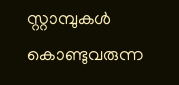സ്റ്റാമ്പുകള്‍ കൊണ്ടുവരുന്ന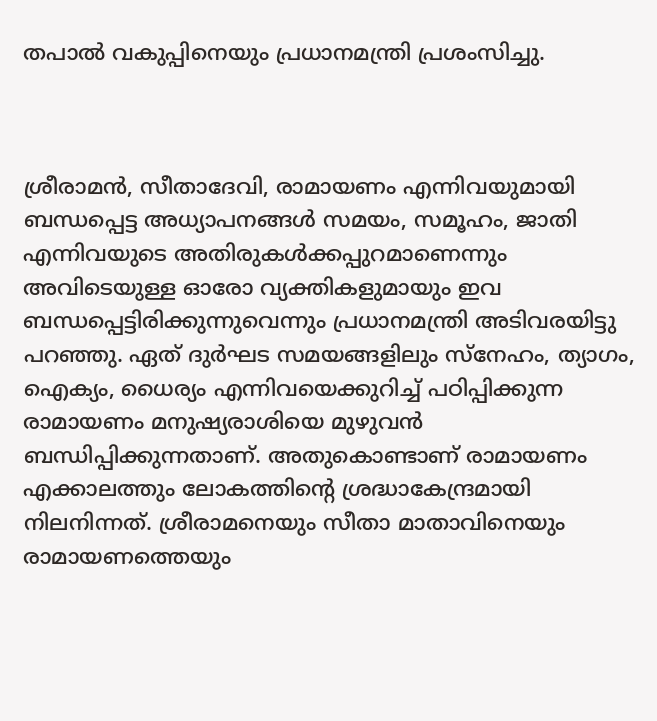തപാല്‍ വകുപ്പിനെയും പ്രധാനമന്ത്രി പ്രശംസിച്ചു.



ശ്രീരാമന്‍, സീതാദേവി, രാമായണം എന്നിവയുമായി ബന്ധപ്പെട്ട അധ്യാപനങ്ങള്‍ സമയം, സമൂഹം, ജാതി എന്നിവയുടെ അതിരുകള്‍ക്കപ്പുറമാണെന്നും അവിടെയുള്ള ഓരോ വ്യക്തികളുമായും ഇവ ബന്ധപ്പെട്ടിരിക്കുന്നുവെന്നും പ്രധാനമന്ത്രി അടിവരയിട്ടു പറഞ്ഞു. ഏത് ദുർഘട സമയങ്ങളിലും സ്നേഹം, ത്യാഗം, ഐക്യം, ധൈര്യം എന്നിവയെക്കുറിച്ച് പഠിപ്പിക്കുന്ന രാമായണം മനുഷ്യരാശിയെ മുഴുവന്‍ ബന്ധിപ്പിക്കുന്നതാണ്. അതുകൊണ്ടാണ് രാമായണം എക്കാലത്തും ലോകത്തിന്റെ ശ്രദ്ധാകേന്ദ്രമായി നിലനിന്നത്. ശ്രീരാമനെയും സീതാ മാതാവിനെയും രാമായണത്തെയും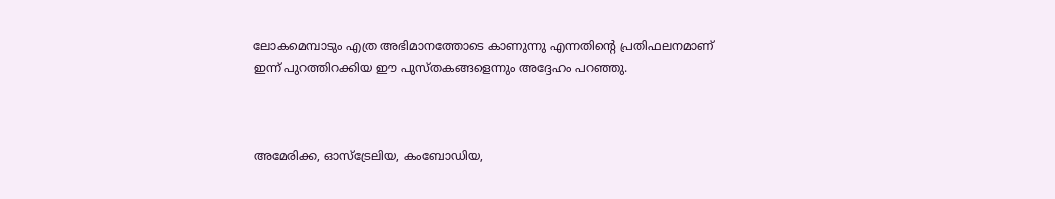ലോകമെമ്പാടും എത്ര അഭിമാനത്തോടെ കാണുന്നു എന്നതിന്റെ പ്രതിഫലനമാണ് ഇന്ന് പുറത്തിറക്കിയ ഈ പുസ്തകങ്ങളെന്നും അദ്ദേഹം പറഞ്ഞു.



അമേരിക്ക, ഓസ്ട്രേലിയ, കംബോഡിയ,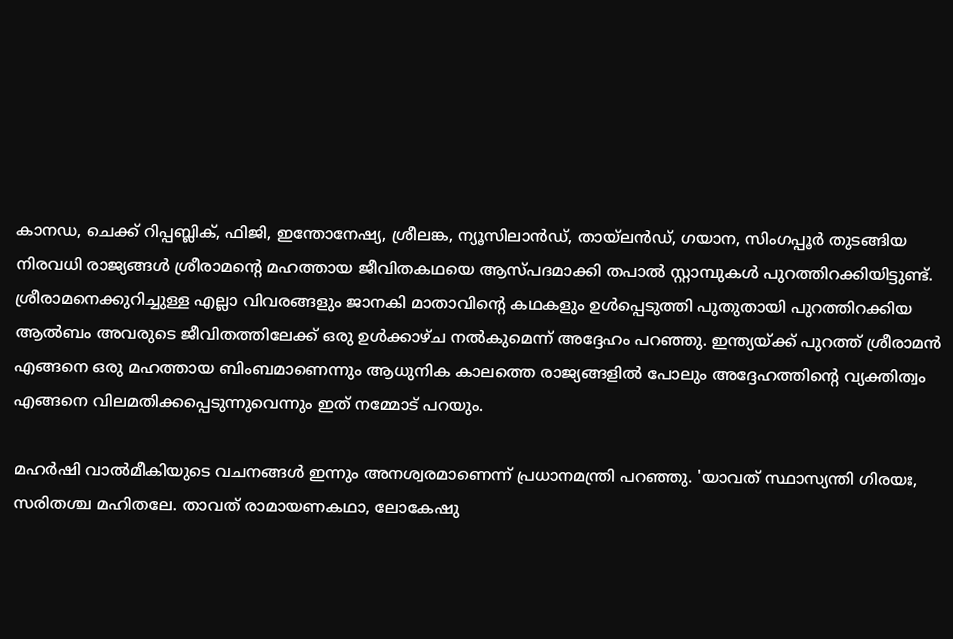കാനഡ, ചെക്ക് റിപ്പബ്ലിക്, ഫിജി, ഇന്തോനേഷ്യ, ശ്രീലങ്ക, ന്യൂസിലാന്‍ഡ്, തായ്ലന്‍ഡ്, ഗയാന, സിംഗപ്പൂര്‍ തുടങ്ങിയ നിരവധി രാജ്യങ്ങള്‍ ശ്രീരാമന്റെ മഹത്തായ ജീവിതകഥയെ ആസ്പദമാക്കി തപാല്‍ സ്റ്റാമ്പുകള്‍ പുറത്തിറക്കിയിട്ടുണ്ട്. ശ്രീരാമനെക്കുറിച്ചുള്ള എല്ലാ വിവരങ്ങളും ജാനകി മാതാവിന്റെ കഥകളും ഉള്‍പ്പെടുത്തി പുതുതായി പുറത്തിറക്കിയ ആല്‍ബം അവരുടെ ജീവിതത്തിലേക്ക് ഒരു ഉള്‍ക്കാഴ്ച നല്‍കുമെന്ന് അദ്ദേഹം പറഞ്ഞു. ഇന്ത്യയ്ക്ക് പുറത്ത് ശ്രീരാമന്‍ എങ്ങനെ ഒരു മഹത്തായ ബിംബമാണെന്നും ആധുനിക കാലത്തെ രാജ്യങ്ങളില്‍ പോലും അദ്ദേഹത്തിന്റെ വ്യക്തിത്വം എങ്ങനെ വിലമതിക്കപ്പെടുന്നുവെന്നും ഇത് നമ്മോട് പറയും.

മഹര്‍ഷി വാല്‍മീകിയുടെ വചനങ്ങൾ ഇന്നും അനശ്വരമാണെന്ന് പ്രധാനമന്ത്രി പറഞ്ഞു. 'യാവത് സ്ഥാസ്യന്തി ഗിരയഃ, സരിതശ്ച മഹിതലേ. താവത് രാമായണകഥാ, ലോകേഷു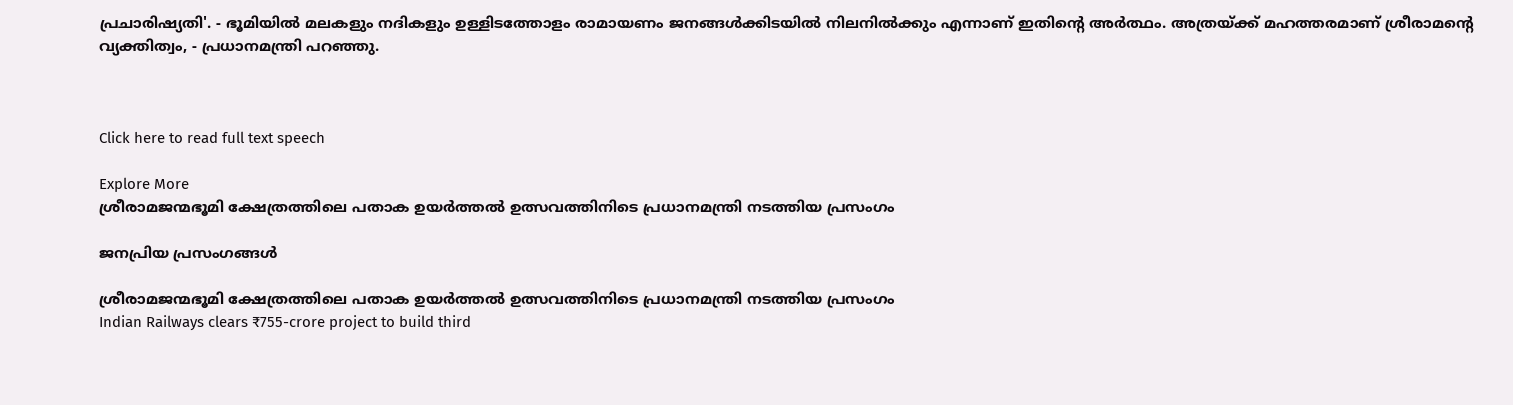പ്രചാരിഷ്യതി'. - ഭൂമിയില്‍ മലകളും നദികളും ഉള്ളിടത്തോളം രാമായണം ജനങ്ങള്‍ക്കിടയില്‍ നിലനില്‍ക്കും എന്നാണ് ഇതിന്റെ അര്‍ത്ഥം. അത്രയ്ക്ക് മഹത്തരമാണ് ശ്രീരാമന്റെ വ്യക്തിത്വം, - പ്രധാനമന്ത്രി പറഞ്ഞു.



Click here to read full text speech

Explore More
ശ്രീരാമജന്മഭൂമി ക്ഷേത്രത്തിലെ പതാക ഉയർത്തൽ ഉത്സവത്തിനിടെ പ്രധാനമന്ത്രി നടത്തിയ പ്രസംഗം

ജനപ്രിയ പ്രസംഗങ്ങൾ

ശ്രീരാമജന്മഭൂമി ക്ഷേത്രത്തിലെ പതാക ഉയർത്തൽ ഉത്സവത്തിനിടെ പ്രധാനമന്ത്രി നടത്തിയ പ്രസംഗം
Indian Railways clears ₹755-crore project to build third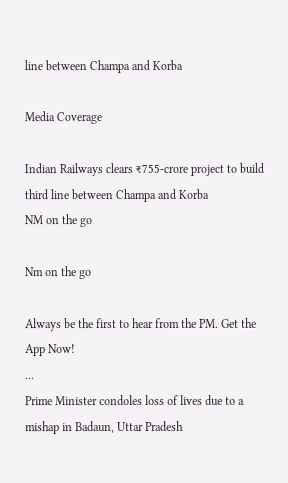line between Champa and Korba

Media Coverage

Indian Railways clears ₹755-crore project to build third line between Champa and Korba
NM on the go

Nm on the go

Always be the first to hear from the PM. Get the App Now!
...
Prime Minister condoles loss of lives due to a mishap in Badaun, Uttar Pradesh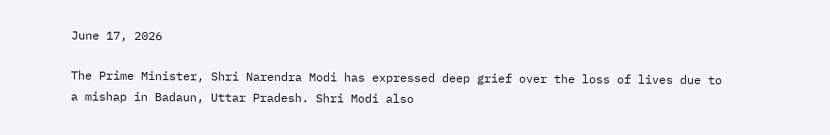June 17, 2026

The Prime Minister, Shri Narendra Modi has expressed deep grief over the loss of lives due to a mishap in Badaun, Uttar Pradesh. Shri Modi also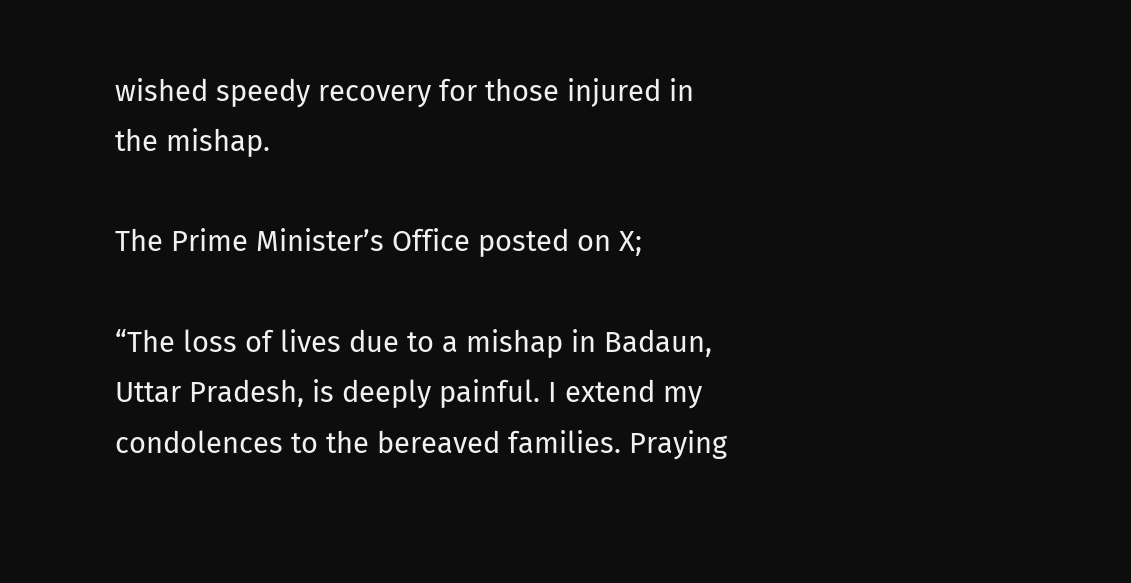wished speedy recovery for those injured in the mishap.

The Prime Minister’s Office posted on X;

“The loss of lives due to a mishap in Badaun, Uttar Pradesh, is deeply painful. I extend my condolences to the bereaved families. Praying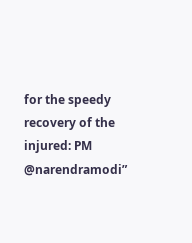for the speedy recovery of the injured: PM @narendramodi”